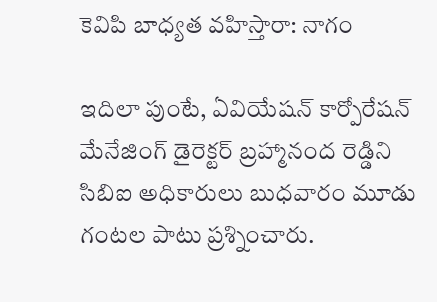కెవిపి బాధ్యత వహిస్తారా: నాగం

ఇదిలా పుంటే, ఏవియేషన్ కార్పోరేషన్ మేనేజింగ్ డైరెక్టర్ బ్రహ్మానంద రెడ్డిని సిబిఐ అధికారులు బుధవారం మూడు గంటల పాటు ప్రశ్నించారు.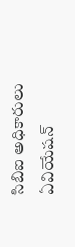సిబిఐ అధికారులు ఏవియేషన్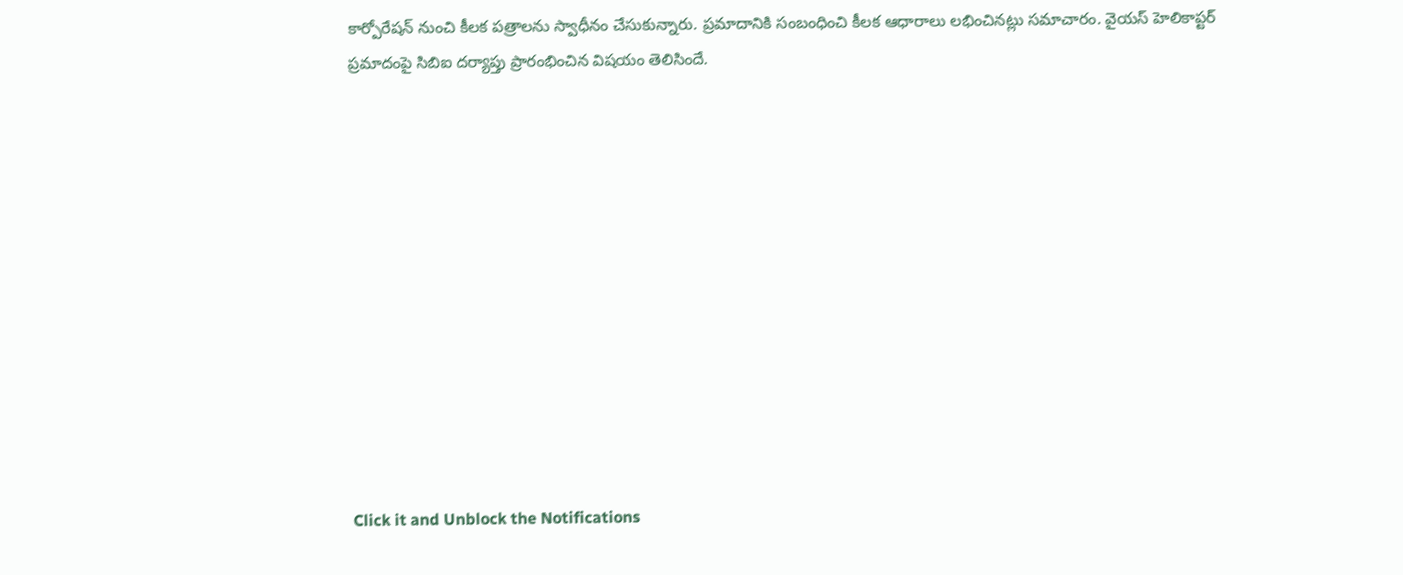కార్పోరేషన్ నుంచి కీలక పత్రాలను స్వాధీనం చేసుకున్నారు. ప్రమాదానికి సంబంధించి కీలక ఆధారాలు లభించినట్లు సమాచారం. వైయస్ హెలికాప్టర్ ప్రమాదంపై సిబిఐ దర్యాప్తు ప్రారంభించిన విషయం తెలిసిందే.












Click it and Unblock the Notifications